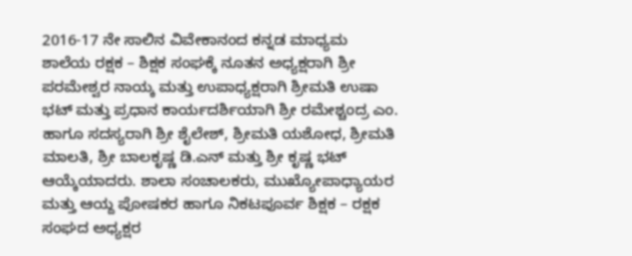2016-17 ನೇ ಸಾಲಿನ ವಿವೇಕಾನಂದ ಕನ್ನಡ ಮಾಧ್ಯಮ ಶಾಲೆಯ ರಕ್ಷಕ – ಶಿಕ್ಷಕ ಸಂಘಕ್ಕೆ ನೂತನ ಅಧ್ಯಕ್ಷರಾಗಿ ಶ್ರೀ ಪರಮೇಶ್ವರ ನಾಯ್ಕ ಮತ್ತು ಉಪಾಧ್ಯಕ್ಷರಾಗಿ ಶ್ರೀಮತಿ ಉಷಾ ಭಟ್ ಮತ್ತು ಪ್ರಧಾನ ಕಾರ್ಯದರ್ಶಿಯಾಗಿ ಶ್ರೀ ರಮೇಶ್ಚಂದ್ರ ಎಂ. ಹಾಗೂ ಸದಸ್ಯರಾಗಿ ಶ್ರೀ ಶೈಲೇಶ್, ಶ್ರೀಮತಿ ಯಶೋಧ, ಶ್ರೀಮತಿ ಮಾಲತಿ, ಶ್ರೀ ಬಾಲಕೃಷ್ಣ ಡಿ.ಎನ್ ಮತ್ತು ಶ್ರೀ ಕೃಷ್ಣ ಭಟ್ ಆಯ್ಕೆಯಾದರು. ಶಾಲಾ ಸಂಚಾಲಕರು, ಮುಖ್ಯೋಪಾಧ್ಯಾಯರ ಮತ್ತು ಆಯ್ದ ಪೋಷಕರ ಹಾಗೂ ನಿಕಟಪೂರ್ವ ಶಿಕ್ಷಕ – ರಕ್ಷಕ ಸಂಘದ ಅಧ್ಯಕ್ಷರ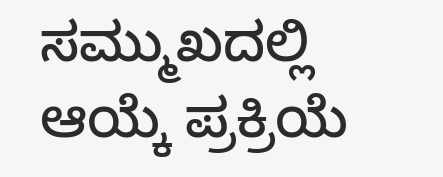ಸಮ್ಮುಖದಲ್ಲಿ ಆಯ್ಕೆ ಪ್ರಕ್ರಿಯೆ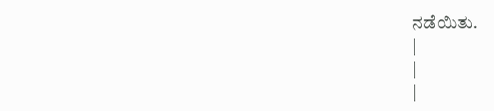ನಡೆಯಿತು.
|
|
|